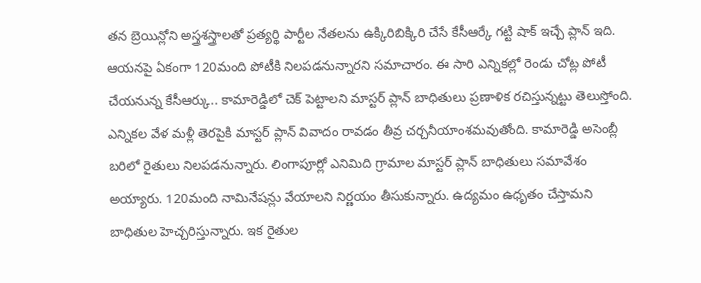తన బ్రెయిన్లోని అస్త్రశస్త్రాలతో ప్రత్యర్థి పార్టీల నేతలను ఉక్కిరిబిక్కిరి చేసే కేసీఆర్కే గట్టి షాక్ ఇచ్చే ప్లాన్ ఇది. ఆయనపై ఏకంగా 120మంది పోటీకి నిలపడనున్నారని సమాచారం. ఈ సారి ఎన్నికల్లో రెండు చోట్ల పోటీ చేయనున్న కేసీఆర్కు.. కామారెడ్డిలో చెక్ పెట్టాలని మాస్టర్ ప్లాన్ బాధితులు ప్రణాళిక రచిస్తున్నట్టు తెలుస్తోంది. ఎన్నికల వేళ మళ్లీ తెరపైకి మాస్టర్ ప్లాన్ వివాదం రావడం తీవ్ర చర్చనీయాంశమవుతోంది. కామారెడ్డి అసెంబ్లీ బరిలో రైతులు నిలపడనున్నారు. లింగాపూర్లో ఎనిమిది గ్రామాల మాస్టర్ ప్లాన్ బాధితులు సమావేశం అయ్యారు. 120మంది నామినేషన్లు వేయాలని నిర్ణయం తీసుకున్నారు. ఉద్యమం ఉధృతం చేస్తామని బాధితుల హెచ్చరిస్తున్నారు. ఇక రైతుల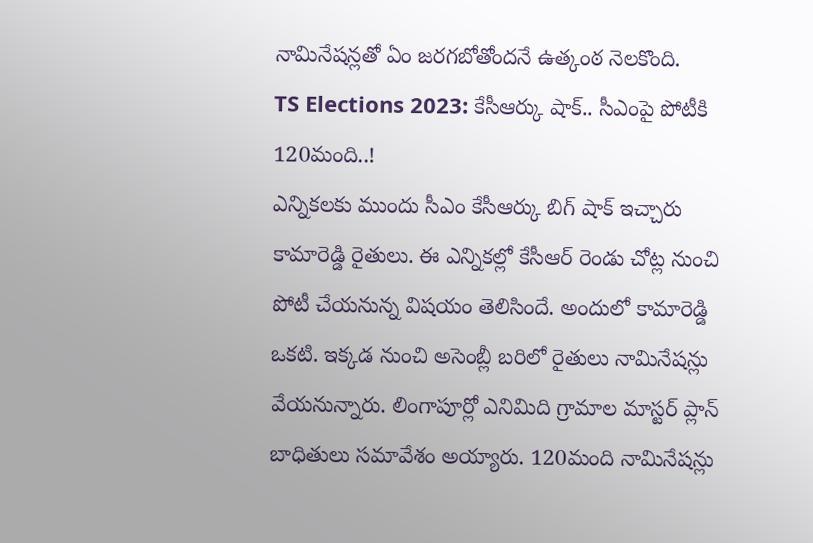నామినేషన్లతో ఏం జరగబోతోందనే ఉత్కంఠ నెలకొంది.
TS Elections 2023: కేసీఆర్కు షాక్.. సీఎంపై పోటీకి 120మంది..!
ఎన్నికలకు ముందు సీఎం కేసీఆర్కు బిగ్ షాక్ ఇచ్చారు కామారెడ్డి రైతులు. ఈ ఎన్నికల్లో కేసీఆర్ రెండు చోట్ల నుంచి పోటీ చేయనున్న విషయం తెలిసిందే. అందులో కామారెడ్డి ఒకటి. ఇక్కడ నుంచి అసెంబ్లీ బరిలో రైతులు నామినేషన్లు వేయనున్నారు. లింగాపూర్లో ఎనిమిది గ్రామాల మాస్టర్ ప్లాన్ బాధితులు సమావేశం అయ్యారు. 120మంది నామినేషన్లు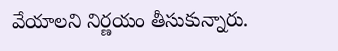వేయాలని నిర్ణయం తీసుకున్నారు.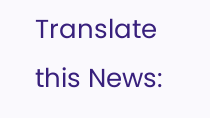Translate this News: